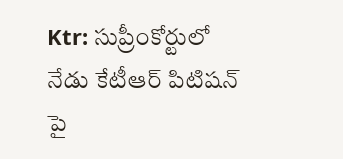Ktr: సుప్రీంకోర్టులో నేడు కేటీఆర్ పిటిషన్ పై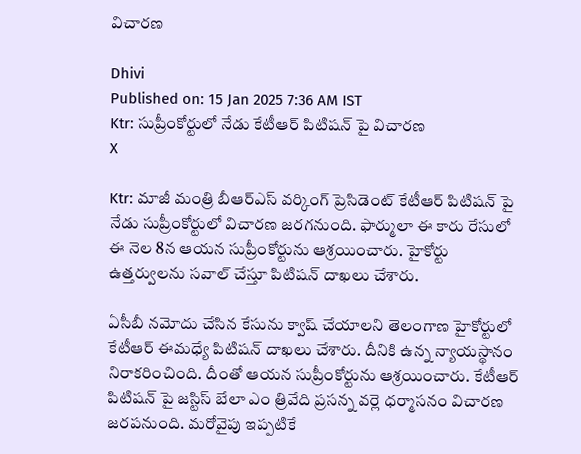విచారణ

Dhivi
Published on: 15 Jan 2025 7:36 AM IST
Ktr: సుప్రీంకోర్టులో నేడు కేటీఆర్ పిటిషన్ పై విచారణ
X

Ktr: మాజీ మంత్రి బీఆర్ఎస్ వర్కింగ్ ప్రెసిడెంట్ కేటీఆర్ పిటిషన్ పై నేడు సుప్రీంకోర్టులో విచారణ జరగనుంది. ఫార్ములా ఈ కారు రేసులో ఈ నెల 8న ఆయన సుప్రీంకోర్టును ఆశ్రయించారు. హైకోర్టు ఉత్తర్వులను సవాల్ చేస్తూ పిటిషన్ దాఖలు చేశారు.

ఏసీబీ నమోదు చేసిన కేసును క్వాష్ చేయాలని తెలంగాణ హైకోర్టులో కేటీఆర్ ఈమధ్యే పిటిషన్ దాఖలు చేశారు. దీనికి ఉన్న న్యాయస్థానం నిరాకరించింది. దీంతో ఆయన సుప్రీంకోర్టును ఆశ్రయించారు. కేటీఆర్ పిటిషన్ పై జస్టిస్ బేలా ఎం త్రివేది ప్రసన్న వర్లె ధర్మాసనం విచారణ జరపనుంది. మరోవైపు ఇప్పటికే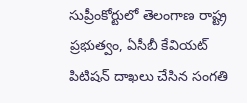సుప్రీంకోర్టులో తెలంగాణ రాష్ట్ర ప్రభుత్వం, ఏసీబీ కేవియట్ పిటిషన్ దాఖలు చేసిన సంగతి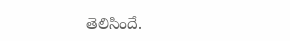తెలిసిందే.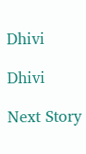Dhivi

Dhivi

Next Story